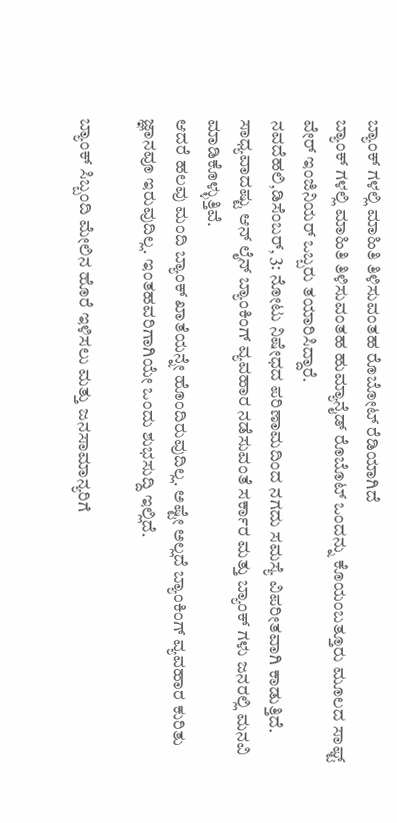ಬ್ಯಾಂಕ್ ಗಳಲ್ಲಿ ಮಾಹಿತಿ ತಿಳಿಸುವಂತಹ ರೊಬೋಟ್ ರೆಡಿಯಾಗಿದೆ
ಬ್ಯಾಂಕ್ ಗಳಲ್ಲಿ ಮಾಹಿತಿ ತಿಳಿಸುವಂತಹ ಹುಮ್ಯಾನೈಡ್ ರೊಬೊಟ್ ಒಂದನ್ನು ಕೊಯಂಬತ್ತೂರು ಮೂಲದ ಸಾಫ್ಟ್ ವೇರ್ ಇಂಜಿನಿಯರ್ ಒಬ್ಬರು ತಯಾರಿಸಿದ್ದಾರೆ.
ನವದೆಹಲಿ,ಡಿಸೆಂಬರ್, 3: ನೋಟು ನಿಷೇಧದ ಪರಿಣಾಮದಿಂದ ನಗದು ಸಮಸ್ಯೆ ವಿಪರೀತವಾಗಿ ಕಾಡುತ್ತಿದೆ. ಸಾಧ್ಯವಾದಷ್ಟು ಆನ್ ಲೈನ್ ಬ್ಯಾಂಕಿಂಗ್ ವ್ಯವಹಾರ ನಡೆಸುವಂತೆ ಸರ್ಕಾರ ಮತ್ತು ಬ್ಯಾಂಕ್ ಗಳು ಜನರಲ್ಲಿ ಮನವಿ ಮಾಡಿಕೊಳ್ಳುತ್ತಿವೆ.
ಆದರೆ ಹಲವು ಮಂದಿ ಬ್ಯಾಂಕ್ ಖಾತೆಯನ್ನೇ ಹೊಂದಿರುವುದಿಲ್ಲ. ಅಷ್ಟೇ ಅಲ್ಲದೆ ಬ್ಯಾಂಕಿಂಗ್ ವ್ಯವಹಾರ ಕುರಿತು ಜ್ಞಾನವೂ ಇರುವುದಿಲ್ಲ. ಇಂತಹವರಿಗಾಗಿಯೇ ಒಂದು ಶುಭಸುದ್ದಿ ಇಲ್ಲಿದೆ.

ಬ್ಯಾಂಕ್ ಸಿಬ್ಬಂದಿ ಮೇಲಿನ ಹೊರೆ ಇಳಿಸಲು ಮತ್ತು ಜನಸಾಮಾನ್ಯರಿಗೆ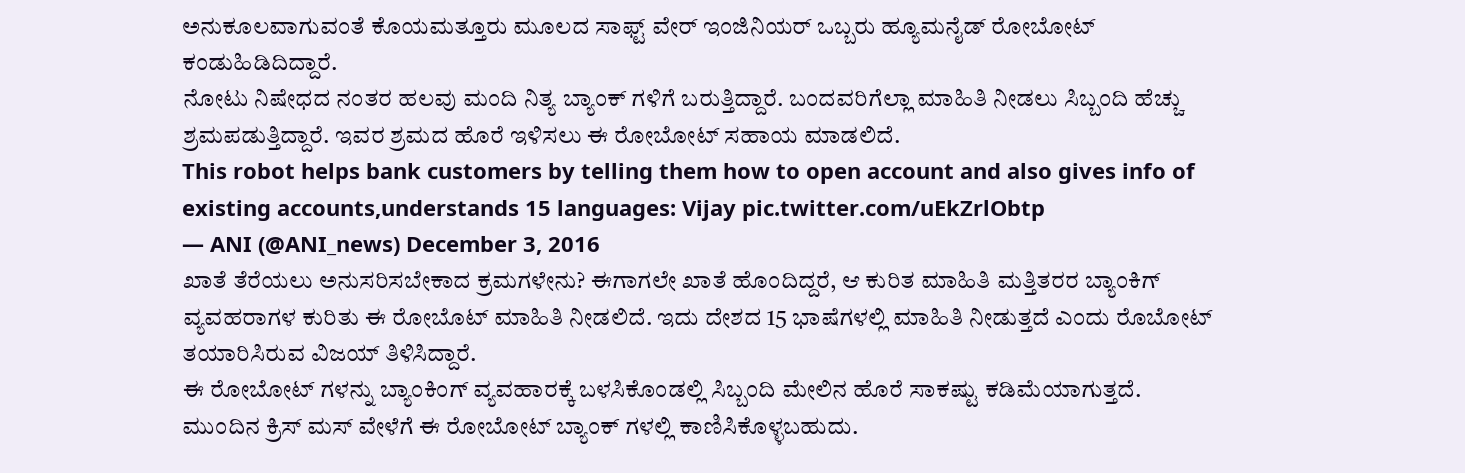ಅನುಕೂಲವಾಗುವಂತೆ ಕೊಯಮತ್ತೂರು ಮೂಲದ ಸಾಫ್ಟ್ ವೇರ್ ಇಂಜಿನಿಯರ್ ಒಬ್ಬರು ಹ್ಯೂಮನೈಡ್ ರೋಬೋಟ್ ಕಂಡುಹಿಡಿದಿದ್ದಾರೆ.
ನೋಟು ನಿಷೇಧದ ನಂತರ ಹಲವು ಮಂದಿ ನಿತ್ಯ ಬ್ಯಾಂಕ್ ಗಳಿಗೆ ಬರುತ್ತಿದ್ದಾರೆ. ಬಂದವರಿಗೆಲ್ಲಾ ಮಾಹಿತಿ ನೀಡಲು ಸಿಬ್ಬಂದಿ ಹೆಚ್ಚು ಶ್ರಮಪಡುತ್ತಿದ್ದಾರೆ. ಇವರ ಶ್ರಮದ ಹೊರೆ ಇಳಿಸಲು ಈ ರೋಬೋಟ್ ಸಹಾಯ ಮಾಡಲಿದೆ.
This robot helps bank customers by telling them how to open account and also gives info of existing accounts,understands 15 languages: Vijay pic.twitter.com/uEkZrlObtp
— ANI (@ANI_news) December 3, 2016
ಖಾತೆ ತೆರೆಯಲು ಅನುಸರಿಸಬೇಕಾದ ಕ್ರಮಗಳೇನು? ಈಗಾಗಲೇ ಖಾತೆ ಹೊಂದಿದ್ದರೆ, ಆ ಕುರಿತ ಮಾಹಿತಿ ಮತ್ತಿತರರ ಬ್ಯಾಂಕಿಗ್ ವ್ಯವಹರಾಗಳ ಕುರಿತು ಈ ರೋಬೊಟ್ ಮಾಹಿತಿ ನೀಡಲಿದೆ. ಇದು ದೇಶದ 15 ಭಾಷೆಗಳಲ್ಲಿ ಮಾಹಿತಿ ನೀಡುತ್ತದೆ ಎಂದು ರೊಬೋಟ್ ತಯಾರಿಸಿರುವ ವಿಜಯ್ ತಿಳಿಸಿದ್ದಾರೆ.
ಈ ರೋಬೋಟ್ ಗಳನ್ನು ಬ್ಯಾಂಕಿಂಗ್ ವ್ಯವಹಾರಕ್ಕೆ ಬಳಸಿಕೊಂಡಲ್ಲಿ ಸಿಬ್ಬಂದಿ ಮೇಲಿನ ಹೊರೆ ಸಾಕಷ್ಟು ಕಡಿಮೆಯಾಗುತ್ತದೆ. ಮುಂದಿನ ಕ್ರಿಸ್ ಮಸ್ ವೇಳೆಗೆ ಈ ರೋಬೋಟ್ ಬ್ಯಾಂಕ್ ಗಳಲ್ಲಿ ಕಾಣಿಸಿಕೊಳ್ಳಬಹುದು.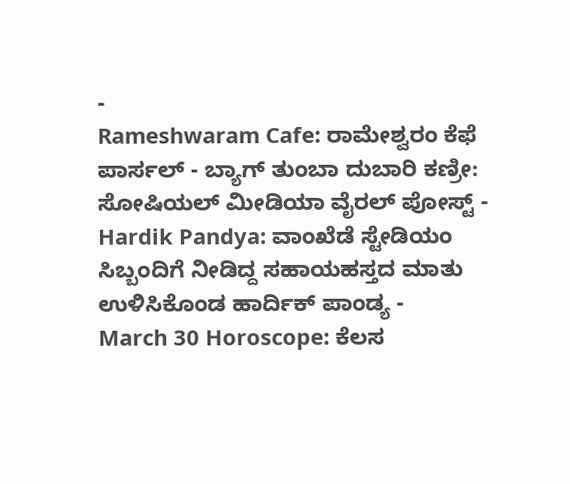-
Rameshwaram Cafe: ರಾಮೇಶ್ವರಂ ಕೆಫೆ ಪಾರ್ಸಲ್ - ಬ್ಯಾಗ್ ತುಂಬಾ ದುಬಾರಿ ಕಣ್ರೀ: ಸೋಷಿಯಲ್ ಮೀಡಿಯಾ ವೈರಲ್ ಪೋಸ್ಟ್ -
Hardik Pandya: ವಾಂಖೆಡೆ ಸ್ಟೇಡಿಯಂ ಸಿಬ್ಬಂದಿಗೆ ನೀಡಿದ್ದ ಸಹಾಯಹಸ್ತದ ಮಾತು ಉಳಿಸಿಕೊಂಡ ಹಾರ್ದಿಕ್ ಪಾಂಡ್ಯ -
March 30 Horoscope: ಕೆಲಸ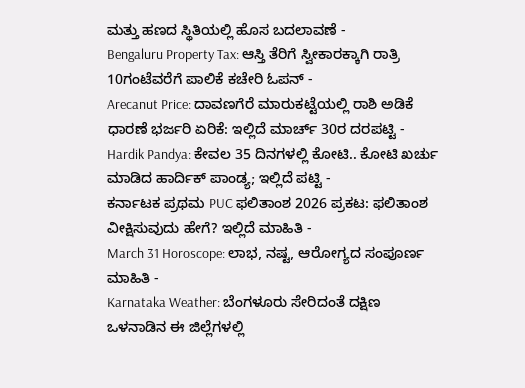ಮತ್ತು ಹಣದ ಸ್ಥಿತಿಯಲ್ಲಿ ಹೊಸ ಬದಲಾವಣೆ -
Bengaluru Property Tax: ಆಸ್ತಿ ತೆರಿಗೆ ಸ್ವೀಕಾರಕ್ಕಾಗಿ ರಾತ್ರಿ 10ಗಂಟೆವರೆಗೆ ಪಾಲಿಕೆ ಕಚೇರಿ ಓಪನ್ -
Arecanut Price: ದಾವಣಗೆರೆ ಮಾರುಕಟ್ಟೆಯಲ್ಲಿ ರಾಶಿ ಅಡಿಕೆ ಧಾರಣೆ ಭರ್ಜರಿ ಏರಿಕೆ: ಇಲ್ಲಿದೆ ಮಾರ್ಚ್ 30ರ ದರಪಟ್ಟಿ -
Hardik Pandya: ಕೇವಲ 35 ದಿನಗಳಲ್ಲಿ ಕೋಟಿ.. ಕೋಟಿ ಖರ್ಚು ಮಾಡಿದ ಹಾರ್ದಿಕ್ ಪಾಂಡ್ಯ; ಇಲ್ಲಿದೆ ಪಟ್ಟಿ -
ಕರ್ನಾಟಕ ಪ್ರಥಮ PUC ಫಲಿತಾಂಶ 2026 ಪ್ರಕಟ: ಫಲಿತಾಂಶ ವೀಕ್ಷಿಸುವುದು ಹೇಗೆ? ಇಲ್ಲಿದೆ ಮಾಹಿತಿ -
March 31 Horoscope: ಲಾಭ, ನಷ್ಟ, ಆರೋಗ್ಯದ ಸಂಪೂರ್ಣ ಮಾಹಿತಿ -
Karnataka Weather: ಬೆಂಗಳೂರು ಸೇರಿದಂತೆ ದಕ್ಷಿಣ ಒಳನಾಡಿನ ಈ ಜಿಲ್ಲೆಗಳಲ್ಲಿ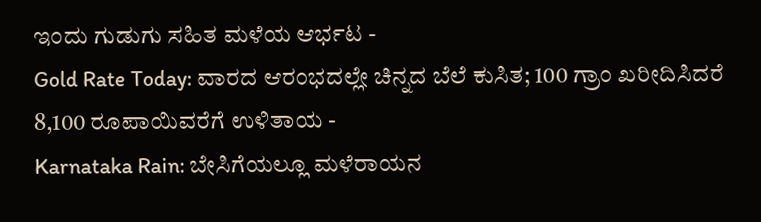ಇಂದು ಗುಡುಗು ಸಹಿತ ಮಳೆಯ ಆರ್ಭಟ -
Gold Rate Today: ವಾರದ ಆರಂಭದಲ್ಲೇ ಚಿನ್ನದ ಬೆಲೆ ಕುಸಿತ; 100 ಗ್ರಾಂ ಖರೀದಿಸಿದರೆ 8,100 ರೂಪಾಯಿವರೆಗೆ ಉಳಿತಾಯ -
Karnataka Rain: ಬೇಸಿಗೆಯಲ್ಲೂ ಮಳೆರಾಯನ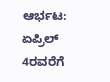ಆರ್ಭಟ: ಏಪ್ರಿಲ್ 4ರವರೆಗೆ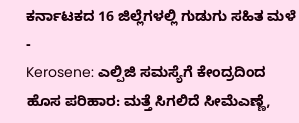ಕರ್ನಾಟಕದ 16 ಜಿಲ್ಲೆಗಳಲ್ಲಿ ಗುಡುಗು ಸಹಿತ ಮಳೆ -
Kerosene: ಎಲ್ಪಿಜಿ ಸಮಸ್ಯೆಗೆ ಕೇಂದ್ರದಿಂದ ಹೊಸ ಪರಿಹಾರ: ಮತ್ತೆ ಸಿಗಲಿದೆ ಸೀಮೆಎಣ್ಣೆ,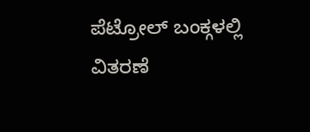ಪೆಟ್ರೋಲ್ ಬಂಕ್ಗಳಲ್ಲಿ ವಿತರಣೆ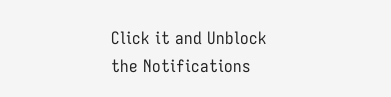Click it and Unblock the Notifications